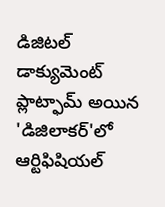డిజిటల్ డాక్యుమెంట్ ప్లాట్ఫామ్ అయిన 'డిజిలాకర్'లో ఆర్టిఫిషియల్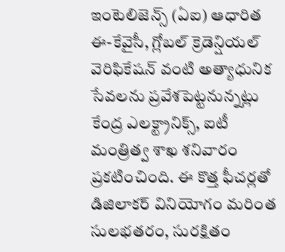ఇంటెలిజెన్స్ (ఏఐ) ఆధారిత ఈ-కేవైసీ, గ్లోబల్ క్రెడెన్షియల్ వెరిఫికేషన్ వంటి అత్యాధునిక సేవలను ప్రవేశపెట్టనున్నట్లు కేంద్ర ఎలక్ట్రానిక్స్, ఐటీ మంత్రిత్వ శాఖ శనివారం ప్రకటించింది. ఈ కొత్త ఫీచర్లతో డిజిలాకర్ వినియోగం మరింత సులభతరం, సురక్షితం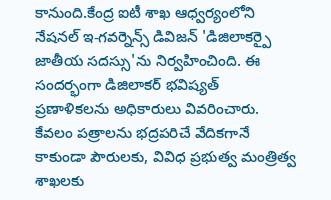కానుంది.కేంద్ర ఐటీ శాఖ ఆధ్వర్యంలోని నేషనల్ ఇ-గవర్నెన్స్ డివిజన్ 'డిజిలాకర్పై జాతీయ సదస్సు'ను నిర్వహించింది. ఈ సందర్భంగా డిజిలాకర్ భవిష్యత్ ప్రణాళికలను అధికారులు వివరించారు. కేవలం పత్రాలను భద్రపరిచే వేదికగానే కాకుండా పౌరులకు, వివిధ ప్రభుత్వ మంత్రిత్వ శాఖలకు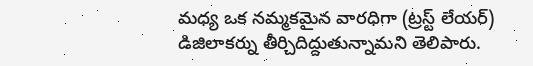మధ్య ఒక నమ్మకమైన వారధిగా (ట్రస్ట్ లేయర్) డిజిలాకర్ను తీర్చిదిద్దుతున్నామని తెలిపారు.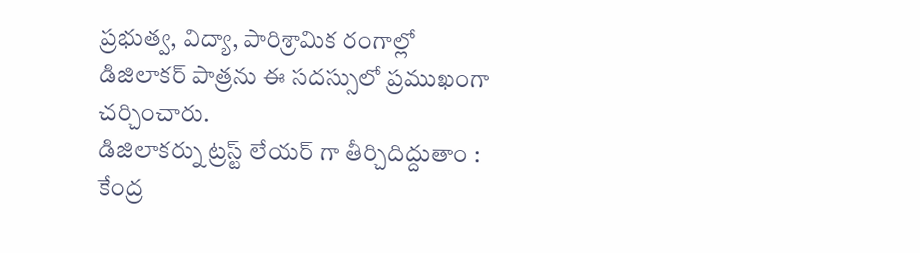ప్రభుత్వ, విద్యా, పారిశ్రామిక రంగాల్లో డిజిలాకర్ పాత్రను ఈ సదస్సులో ప్రముఖంగా చర్చించారు.
డిజిలాకర్ను ట్రస్ట్ లేయర్ గా తీర్చిదిద్దుతాం : కేంద్ర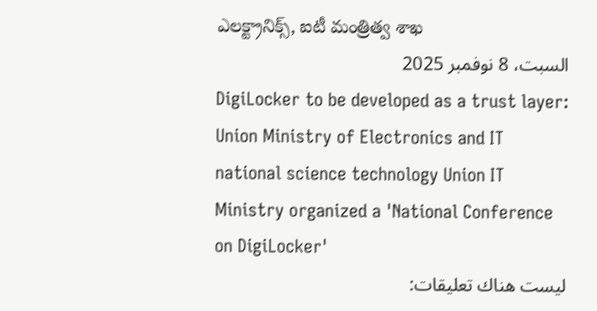ఎలక్ట్రానిక్స్, ఐటీ మంత్రిత్వ శాఖ
السبت، 8 نوفمبر 2025
DigiLocker to be developed as a trust layer: Union Ministry of Electronics and IT national science technology Union IT Ministry organized a 'National Conference on DigiLocker'
ليست هناك تعليقات: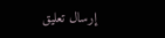إرسال تعليق